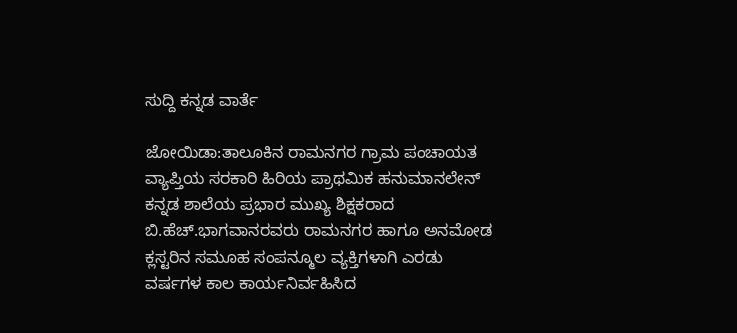ಸುದ್ದಿ ಕನ್ನಡ ವಾರ್ತೆ

ಜೋಯಿಡಾ:ತಾಲೂಕಿನ ರಾಮನಗರ ಗ್ರಾಮ ಪಂಚಾಯತ ವ್ಯಾಪ್ತಿಯ ಸರಕಾರಿ ಹಿರಿಯ ಪ್ರಾಥಮಿಕ ಹನುಮಾನಲೇನ್ ಕನ್ನಡ ಶಾಲೆಯ ಪ್ರಭಾರ ಮುಖ್ಯ ಶಿಕ್ಷಕರಾದ ಬಿ.ಹೆಚ್.ಭಾಗವಾನರವರು ರಾಮನಗರ ಹಾಗೂ ಅನಮೋಡ ಕ್ಲಸ್ಟರಿನ ಸಮೂಹ ಸಂಪನ್ಮೂಲ ವ್ಯಕ್ತಿಗಳಾಗಿ ಎರಡು ವರ್ಷಗಳ ಕಾಲ ಕಾರ್ಯನಿರ್ವಹಿಸಿದ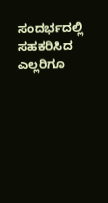ಸಂದರ್ಭದಲ್ಲಿ ಸಹಕರಿಸಿದ ಎಲ್ಲರಿಗೂ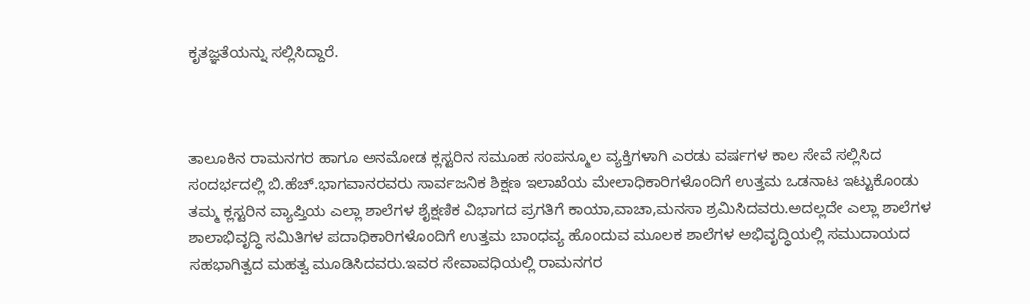ಕೃತಜ್ಞತೆಯನ್ನು ಸಲ್ಲಿಸಿದ್ದಾರೆ.



ತಾಲೂಕಿನ ರಾಮನಗರ ಹಾಗೂ ಅನಮೋಡ ಕ್ಲಸ್ಟರಿನ ಸಮೂಹ ಸಂಪನ್ಮೂಲ ವ್ಯಕ್ತಿಗಳಾಗಿ ಎರಡು ವರ್ಷಗಳ ಕಾಲ ಸೇವೆ ಸಲ್ಲಿಸಿದ ಸಂದರ್ಭದಲ್ಲಿ ಬಿ.ಹೆಚ್.ಭಾಗವಾನರವರು ಸಾರ್ವಜನಿಕ ಶಿಕ್ಷಣ ಇಲಾಖೆಯ ಮೇಲಾಧಿಕಾರಿಗಳೊಂದಿಗೆ ಉತ್ತಮ ಒಡನಾಟ ಇಟ್ಟುಕೊಂಡು ತಮ್ಮ ಕ್ಲಸ್ಟರಿನ ವ್ಯಾಪ್ತಿಯ ಎಲ್ಲಾ ಶಾಲೆಗಳ ಶೈಕ್ಷಣಿಕ ವಿಭಾಗದ ಪ್ರಗತಿಗೆ ಕಾಯಾ,ವಾಚಾ,ಮನಸಾ ಶ್ರಮಿಸಿದವರು.ಅದಲ್ಲದೇ ಎಲ್ಲಾ ಶಾಲೆಗಳ ಶಾಲಾಭಿವೃದ್ಧಿ ಸಮಿತಿಗಳ ಪದಾಧಿಕಾರಿಗಳೊಂದಿಗೆ ಉತ್ತಮ ಬಾಂಧವ್ಯ ಹೊಂದುವ ಮೂಲಕ ಶಾಲೆಗಳ ಅಭಿವೃದ್ಧಿಯಲ್ಲಿ ಸಮುದಾಯದ ಸಹಭಾಗಿತ್ವದ ಮಹತ್ವ ಮೂಡಿಸಿದವರು.ಇವರ ಸೇವಾವಧಿಯಲ್ಲಿ ರಾಮನಗರ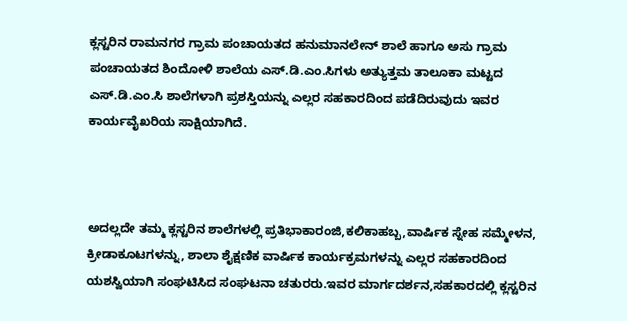ಕ್ಲಸ್ಟರಿನ ರಾಮನಗರ ಗ್ರಾಮ ಪಂಚಾಯತದ ಹನುಮಾನಲೇನ್ ಶಾಲೆ ಹಾಗೂ ಅಸು ಗ್ರಾಮ ಪಂಚಾಯತದ ಶಿಂದೋಳಿ ಶಾಲೆಯ ಎಸ್.ಡಿ.ಎಂ.ಸಿಗಳು ಅತ್ಯುತ್ತಮ ತಾಲೂಕಾ ಮಟ್ಟದ ಎಸ್.ಡಿ.ಎಂ.ಸಿ ಶಾಲೆಗಳಾಗಿ ಪ್ರಶಸ್ತಿಯನ್ನು ಎಲ್ಲರ ಸಹಕಾರದಿಂದ ಪಡೆದಿರುವುದು ಇವರ ಕಾರ್ಯವೈಖರಿಯ ಸಾಕ್ಷಿಯಾಗಿದೆ.



ಅದಲ್ಲದೇ ತಮ್ಮ ಕ್ಲಸ್ಟರಿನ ಶಾಲೆಗಳಲ್ಲಿ ಪ್ರತಿಭಾಕಾರಂಜಿ,ಕಲಿಕಾಹಬ್ಬ,ವಾರ್ಷಿಕ ಸ್ನೇಹ ಸಮ್ಮೇಳನ, ಕ್ರೀಡಾಕೂಟಗಳನ್ನು, ಶಾಲಾ ಶೈಕ್ಷಣಿಕ ವಾರ್ಷಿಕ ಕಾರ್ಯಕ್ರಮಗಳನ್ನು ಎಲ್ಲರ ಸಹಕಾರದಿಂದ ಯಶಸ್ವಿಯಾಗಿ ಸಂಘಟಿಸಿದ ಸಂಘಟನಾ ಚತುರರು.ಇವರ ಮಾರ್ಗದರ್ಶನ,ಸಹಕಾರದಲ್ಲಿ ಕ್ಲಸ್ಟರಿನ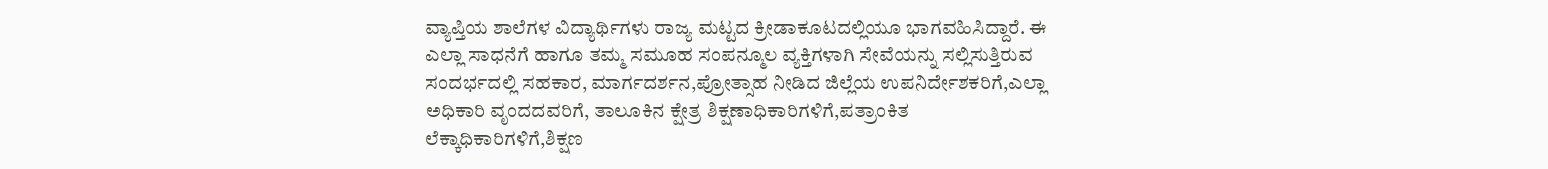ವ್ಯಾಪ್ತಿಯ ಶಾಲೆಗಳ ವಿದ್ಯಾರ್ಥಿಗಳು ರಾಜ್ಯ ಮಟ್ಟದ ಕ್ರೀಡಾಕೂಟದಲ್ಲಿಯೂ ಭಾಗವಹಿಸಿದ್ದಾರೆ. ಈ ಎಲ್ಲಾ ಸಾಧನೆಗೆ ಹಾಗೂ ತಮ್ಮ ಸಮೂಹ ಸಂಪನ್ಮೂಲ ವ್ಯಕ್ತಿಗಳಾಗಿ ಸೇವೆಯನ್ನು ಸಲ್ಲಿಸುತ್ತಿರುವ ಸಂದರ್ಭದಲ್ಲಿ ಸಹಕಾರ, ಮಾರ್ಗದರ್ಶನ,ಪ್ರೋತ್ಸಾಹ ನೀಡಿದ ಜಿಲ್ಲೆಯ ಉಪನಿರ್ದೇಶಕರಿಗೆ,ಎಲ್ಲಾ ಅಧಿಕಾರಿ ವೃಂದದವರಿಗೆ, ತಾಲೂಕಿನ ಕ್ಷೇತ್ರ ಶಿಕ್ಷಣಾಧಿಕಾರಿಗಳಿಗೆ,ಪತ್ರಾಂಕಿತ ಲೆಕ್ಕಾಧಿಕಾರಿಗಳಿಗೆ,ಶಿಕ್ಷಣ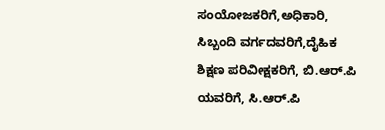ಸಂಯೋಜಕರಿಗೆ,ಅಧಿಕಾರಿ, ಸಿಬ್ಬಂದಿ ವರ್ಗದವರಿಗೆ,ದೈಹಿಕ ಶಿಕ್ಷಣ ಪರಿವೀಕ್ಷಕರಿಗೆ, ಬಿ.ಆರ್.ಪಿ ಯವರಿಗೆ, ಸಿ.ಆರ್.ಪಿ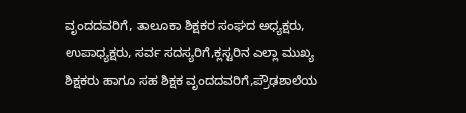ವೃಂದದವರಿಗೆ, ತಾಲೂಕಾ ಶಿಕ್ಷಕರ ಸಂಘದ ಅಧ್ಯಕ್ಷರು, ಉಪಾಧ್ಯಕ್ಷರು, ಸರ್ವ ಸದಸ್ಯರಿಗೆ,ಕ್ಲಸ್ಟರಿನ ಎಲ್ಲಾ ಮುಖ್ಯ ಶಿಕ್ಷಕರು ಹಾಗೂ ಸಹ ಶಿಕ್ಷಕ ವೃಂದದವರಿಗೆ,ಪ್ರೌಢಶಾಲೆಯ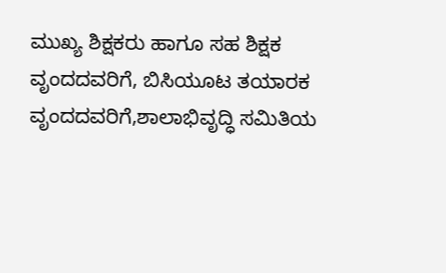ಮುಖ್ಯ ಶಿಕ್ಷಕರು ಹಾಗೂ ಸಹ ಶಿಕ್ಷಕ ವೃಂದದವರಿಗೆ, ಬಿಸಿಯೂಟ ತಯಾರಕ ವೃಂದದವರಿಗೆ,ಶಾಲಾಭಿವೃದ್ಧಿ ಸಮಿತಿಯ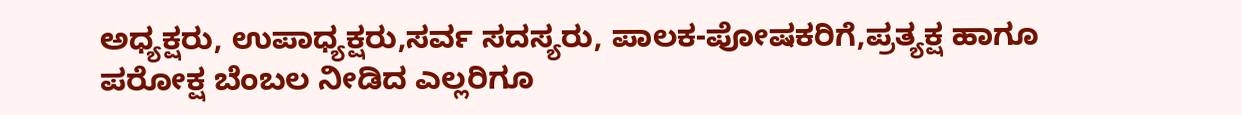ಅಧ್ಯಕ್ಷರು, ಉಪಾಧ್ಯಕ್ಷರು,ಸರ್ವ ಸದಸ್ಯರು, ಪಾಲಕ-ಪೋಷಕರಿಗೆ,ಪ್ರತ್ಯಕ್ಷ ಹಾಗೂ ಪರೋಕ್ಷ ಬೆಂಬಲ ನೀಡಿದ ಎಲ್ಲರಿಗೂ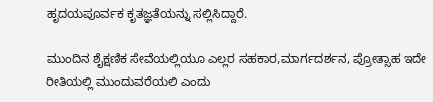ಹೃದಯಪೂರ್ವಕ ಕೃತಜ್ಞತೆಯನ್ನು ಸಲ್ಲಿಸಿದ್ದಾರೆ.

ಮುಂದಿನ ಶೈಕ್ಷಣಿಕ ಸೇವೆಯಲ್ಲಿಯೂ ಎಲ್ಲರ ಸಹಕಾರ,ಮಾರ್ಗದರ್ಶನ, ಪ್ರೋತ್ಸಾಹ ಇದೇ ರೀತಿಯಲ್ಲಿ ಮುಂದುವರೆಯಲಿ ಎಂದು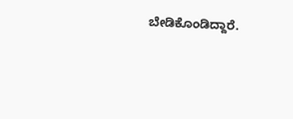ಬೇಡಿಕೊಂಡಿದ್ದಾರೆ.